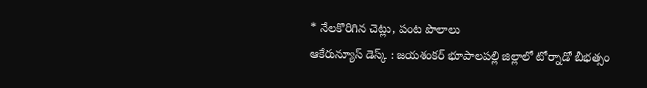* నేలకొరిగిన చెట్లు, పంట పొలాలు
ఆకేరున్యూస్ డెస్క్ : జయశంకర్ భూపాలపల్లి జిల్లాలో టోర్నాడో బీభత్సం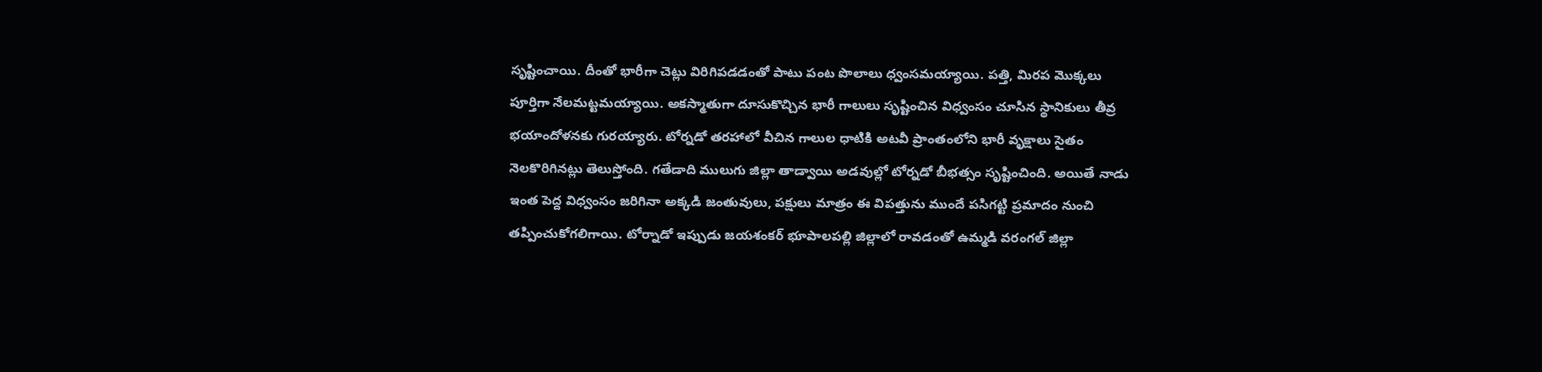సృష్టించాయి. దీంతో భారీగా చెట్లు విరిగిపడడంతో పాటు పంట పొలాలు ధ్వంసమయ్యాయి. పత్తి, మిరప మొక్కలు పూర్తిగా నేలమట్టమయ్యాయి. అకస్మాతుగా దూసుకొచ్చిన భారీ గాలులు సృష్టించిన విధ్వంసం చూసిన స్థానికులు తీవ్ర భయాందోళనకు గురయ్యారు. టోర్నడో తరహాలో వీచిన గాలుల ధాటికి అటవీ ప్రాంతంలోని భారీ వృక్షాలు సైతం నెలకొరిగినట్లు తెలుస్తోంది. గతేడాది ములుగు జిల్లా తాడ్వాయి అడవుల్లో టోర్నడో బీభత్సం సృష్టించింది. అయితే నాడు ఇంత పెద్ద విధ్వంసం జరిగినా అక్కడి జంతువులు, పక్షులు మాత్రం ఈ విపత్తును ముందే పసిగట్టి ప్రమాదం నుంచి తప్పించుకోగలిగాయి. టోర్నాడో ఇప్పుడు జయశంకర్ భూపాలపల్లి జిల్లాలో రావడంతో ఉమ్మడి వరంగల్ జిల్లా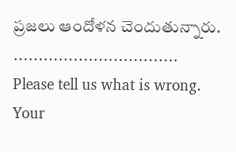ప్రజలు ఆందోళన చెందుతున్నారు.
……………………………
Please tell us what is wrong. Your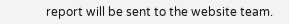report will be sent to the website team.